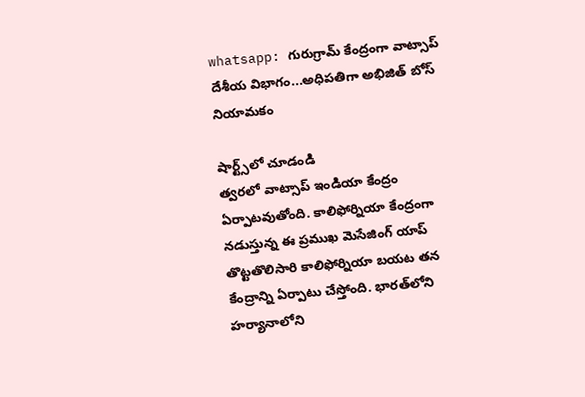whatsapp: గురుగ్రామ్‌ కేంద్రంగా వాట్సాప్‌ దేశీయ విభాగం...అధిపతిగా అభిజిత్‌ బోస్‌ నియామకం

షార్ట్స్‌లో చూడండి
త్వరలో వాట్సాప్‌ ఇండియా కేంద్రం ఏర్పాటవుతోంది. కాలిఫోర్నియా కేంద్రంగా నడుస్తున్న ఈ ప్రముఖ మెసేజింగ్‌ యాప్‌ తొట్టతొలిసారి కాలిఫోర్నియా బయట తన కేంద్రాన్ని ఏర్పాటు చేస్తోంది. భారత్‌లోని హర్యానాలోని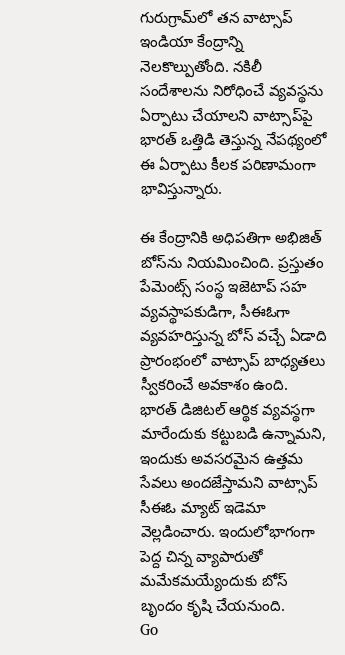గురుగ్రామ్‌లో తన వాట్సాప్‌ ఇండియా కేంద్రాన్ని నెలకొల్పుతోంది. నకిలీ సందేశాలను నిరోధించే వ్యవస్థను ఏర్పాటు చేయాలని వాట్సాప్‌పై భారత్‌ ఒత్తిడి తెస్తున్న నేపథ్యంలో ఈ ఏర్పాటు కీలక పరిణామంగా భావిస్తున్నారు.

ఈ కేంద్రానికి అధిపతిగా అభిజిత్‌ బోస్‌ను నియమించింది. ప్రస్తుతం  పేమెంట్స్‌ సంస్థ ఇజెటాప్‌ సహ వ్యవస్థాపకుడిగా, సీఈఓగా వ్యవహరిస్తున్న బోస్‌ వచ్చే ఏడాది ప్రారంభంలో వాట్సాప్‌ బాధ్యతలు స్వీకరించే అవకాశం ఉంది. భారత్‌ డిజిటల్‌ ఆర్థిక వ్యవస్థగా మారేందుకు కట్టుబడి ఉన్నామని, ఇందుకు అవసరమైన ఉత్తమ సేవలు అందజేస్తామని వాట్సాప్‌ సీఈఓ మ్యాట్‌ ఇడెమా వెల్లడించారు. ఇందులోభాగంగా పెద్ద చిన్న వ్యాపారుతో మమేకమయ్యేందుకు బోస్‌ బృందం కృషి చేయనుంది.
Go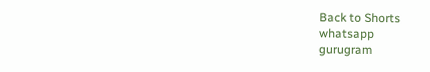Back to Shorts
whatsapp
gurugram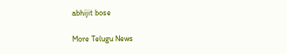abhijit bose

More Telugu News